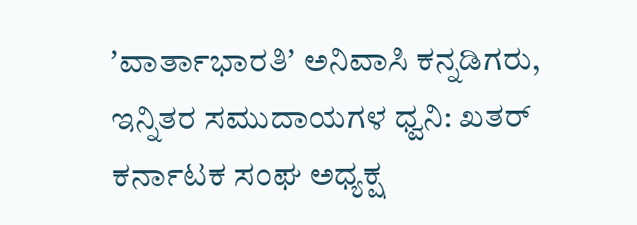ʼವಾರ್ತಾಭಾರತಿʼ ಅನಿವಾಸಿ ಕನ್ನಡಿಗರು, ಇನ್ನಿತರ ಸಮುದಾಯಗಳ ಧ್ವನಿ: ಖತರ್ ಕರ್ನಾಟಕ ಸಂಘ ಅಧ್ಯಕ್ಷ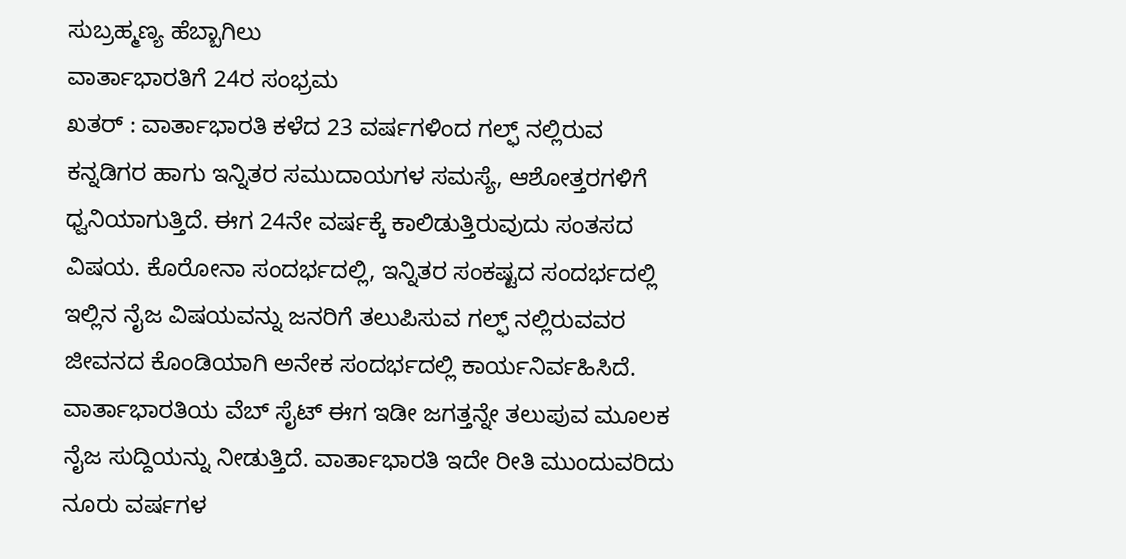ಸುಬ್ರಹ್ಮಣ್ಯ ಹೆಬ್ಬಾಗಿಲು
ವಾರ್ತಾಭಾರತಿಗೆ 24ರ ಸಂಭ್ರಮ
ಖತರ್ : ವಾರ್ತಾಭಾರತಿ ಕಳೆದ 23 ವರ್ಷಗಳಿಂದ ಗಲ್ಫ್ ನಲ್ಲಿರುವ ಕನ್ನಡಿಗರ ಹಾಗು ಇನ್ನಿತರ ಸಮುದಾಯಗಳ ಸಮಸ್ಯೆ, ಆಶೋತ್ತರಗಳಿಗೆ ಧ್ವನಿಯಾಗುತ್ತಿದೆ. ಈಗ 24ನೇ ವರ್ಷಕ್ಕೆ ಕಾಲಿಡುತ್ತಿರುವುದು ಸಂತಸದ ವಿಷಯ. ಕೊರೋನಾ ಸಂದರ್ಭದಲ್ಲಿ, ಇನ್ನಿತರ ಸಂಕಷ್ಟದ ಸಂದರ್ಭದಲ್ಲಿ ಇಲ್ಲಿನ ನೈಜ ವಿಷಯವನ್ನು ಜನರಿಗೆ ತಲುಪಿಸುವ ಗಲ್ಫ್ ನಲ್ಲಿರುವವರ ಜೀವನದ ಕೊಂಡಿಯಾಗಿ ಅನೇಕ ಸಂದರ್ಭದಲ್ಲಿ ಕಾರ್ಯನಿರ್ವಹಿಸಿದೆ.
ವಾರ್ತಾಭಾರತಿಯ ವೆಬ್ ಸೈಟ್ ಈಗ ಇಡೀ ಜಗತ್ತನ್ನೇ ತಲುಪುವ ಮೂಲಕ ನೈಜ ಸುದ್ದಿಯನ್ನು ನೀಡುತ್ತಿದೆ. ವಾರ್ತಾಭಾರತಿ ಇದೇ ರೀತಿ ಮುಂದುವರಿದು ನೂರು ವರ್ಷಗಳ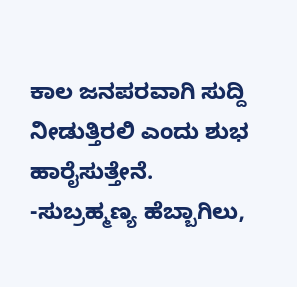ಕಾಲ ಜನಪರವಾಗಿ ಸುದ್ದಿ ನೀಡುತ್ತಿರಲಿ ಎಂದು ಶುಭ ಹಾರೈಸುತ್ತೇನೆ.
-ಸುಬ್ರಹ್ಮಣ್ಯ ಹೆಬ್ಬಾಗಿಲು,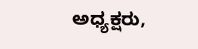ಅಧ್ಯಕ್ಷರು,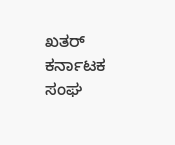ಖತರ್ ಕರ್ನಾಟಕ ಸಂಘ